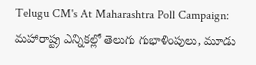Telugu CM's At Maharashtra Poll Campaign: మ‌హారాష్ట్ర ఎన్నిక‌ల్లో తెలుగు గుభాళింపులు, మూడు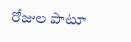రోజుల పాటూ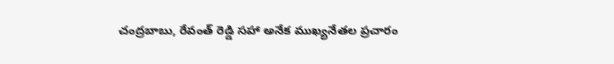చంద్ర‌బాబు, రేవంత్ రెడ్డి స‌హా అనేక ముఖ్య‌నేత‌ల ప్ర‌చారం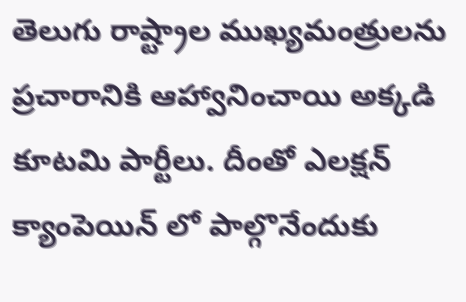తెలుగు రాష్ట్రాల ముఖ్యమంత్రులను ప్రచారానికి ఆహ్వానించాయి అక్కడి కూటమి పార్టీలు. దీంతో ఎలక్షన్ క్యాంపెయిన్ లో పాల్గొనేందుకు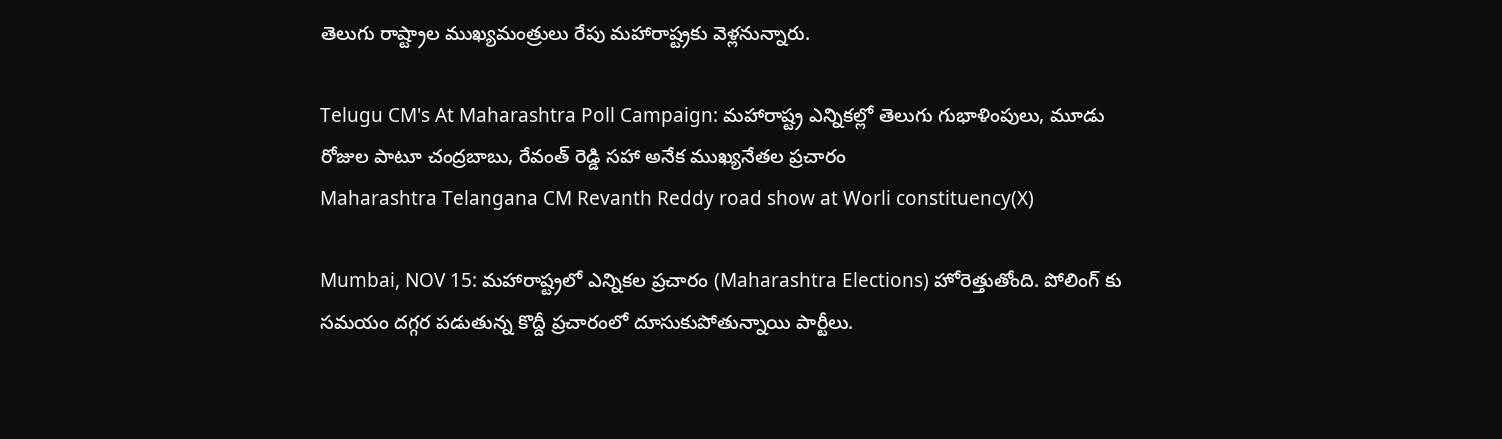తెలుగు రాష్ట్రాల ముఖ్యమంత్రులు రేపు మహారాష్ట్రకు వెళ్లనున్నారు.

Telugu CM's At Maharashtra Poll Campaign: మ‌హారాష్ట్ర ఎన్నిక‌ల్లో తెలుగు గుభాళింపులు, మూడు రోజుల పాటూ చంద్ర‌బాబు, రేవంత్ రెడ్డి స‌హా అనేక ముఖ్య‌నేత‌ల ప్ర‌చారం
Maharashtra Telangana CM Revanth Reddy road show at Worli constituency(X)

Mumbai, NOV 15: మహారాష్ట్రలో ఎన్నికల ప్రచారం (Maharashtra Elections) హోరెత్తుతోంది. పోలింగ్ కు సమయం దగ్గర పడుతున్న కొద్దీ ప్రచారంలో దూసుకుపోతున్నాయి పార్టీలు.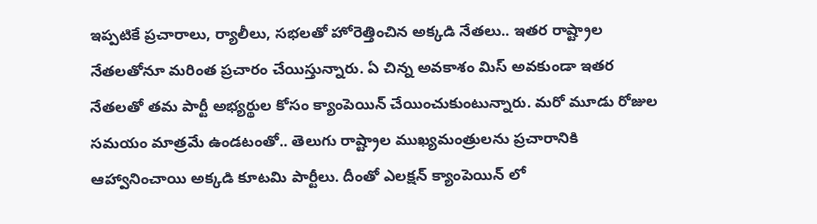ఇప్పటికే ప్రచారాలు, ర్యాలీలు, సభలతో హోరెత్తించిన అక్కడి నేతలు.. ఇతర రాష్ట్రాల నేతలతోనూ మరింత ప్రచారం చేయిస్తున్నారు. ఏ చిన్న అవకాశం మిస్ అవకుండా ఇతర నేతలతో తమ పార్టీ అభ్యర్థుల కోసం క్యాంపెయిన్ చేయించుకుంటున్నారు. మరో మూడు రోజుల సమయం మాత్రమే ఉండటంతో.. తెలుగు రాష్ట్రాల ముఖ్యమంత్రులను ప్రచారానికి ఆహ్వానించాయి అక్కడి కూటమి పార్టీలు. దీంతో ఎలక్షన్ క్యాంపెయిన్ లో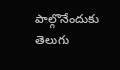పాల్గొనేందుకు తెలుగు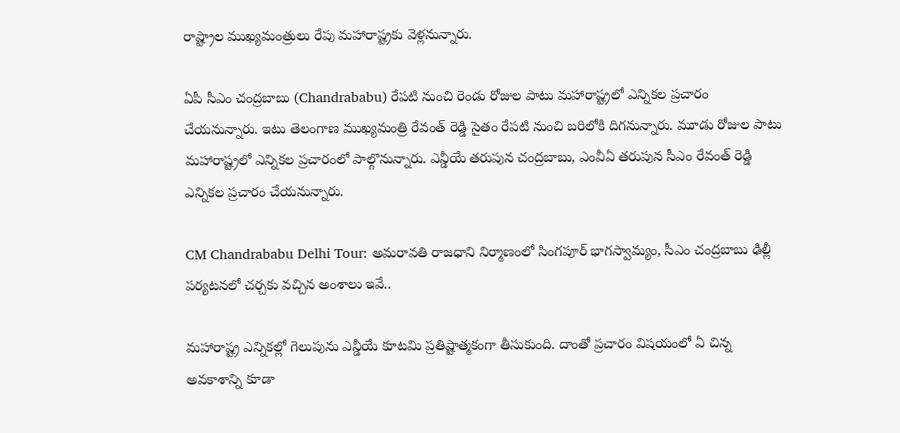రాష్ట్రాల ముఖ్యమంత్రులు రేపు మహారాష్ట్రకు వెళ్లనున్నారు.

ఏపీ సీఎం చంద్రబాబు (Chandrababu) రేపటి నుంచి రెండు రోజుల పాటు మహారాష్ట్రలో ఎన్నికల ప్రచారం చేయనున్నారు. ఇటు తెలంగాణ ముఖ్యమంత్రి రేవంత్ రెడ్డి సైతం రేపటి నుంచి బరిలోకి దిగనున్నారు. మూడు రోజుల పాటు మహారాష్ట్రలో ఎన్నికల ప్రచారంలో పాల్గొనున్నారు. ఎన్డీయే తరుపున చంద్రబాబు, ఎంవీఏ తరుపున సీఎం రేవంత్ రెడ్డి ఎన్నికల ప్రచారం చేయనున్నారు.

CM Chandrababu Delhi Tour: అమరావతి రాజధాని నిర్మాణంలో సింగపూర్ భాగస్వామ్యం, సీఎం చంద్రబాబు ఢిల్లీ పర్యటనలో చర్చకు వచ్చిన అంశాలు ఇవే..

మహారాష్ట్ర ఎన్నికల్లో గెలుపును ఎన్డీయే కూటమి ప్రతిష్టాత్మకంగా తీసుకుంది. దాంతో ప్రచారం విషయంలో ఏ చిన్న అవకాశాన్ని కూడా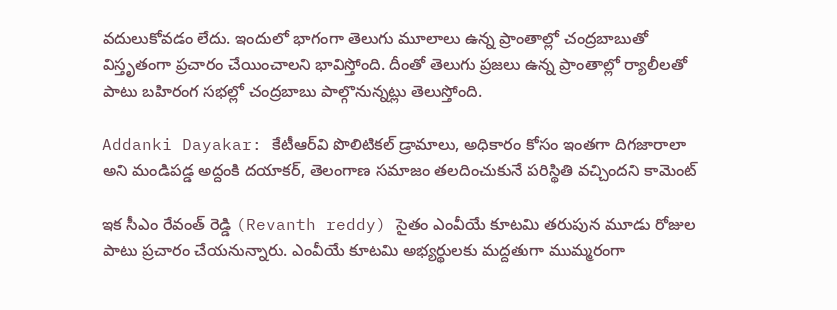వదులుకోవడం లేదు. ఇందులో భాగంగా తెలుగు మూలాలు ఉన్న ప్రాంతాల్లో చంద్రబాబుతో విస్తృతంగా ప్రచారం చేయించాలని భావిస్తోంది. దీంతో తెలుగు ప్రజలు ఉన్న ప్రాంతాల్లో ర్యాలీలతో పాటు బహిరంగ సభల్లో చంద్రబాబు పాల్గొనున్నట్లు తెలుస్తోంది.

Addanki Dayakar: కేటీఆర్‌వి పొలిటికల్ డ్రామాలు, అధికారం కోసం ఇంతగా దిగజారాలా అని మండిపడ్డ అద్దంకి దయాకర్, తెలంగాణ సమాజం తలదించుకునే పరిస్థితి వచ్చిందని కామెంట్

ఇక సీఎం రేవంత్ రెడ్డి (Revanth reddy) సైతం ఎంవీయే కూటమి తరుపున మూడు రోజుల పాటు ప్రచారం చేయనున్నారు. ఎంవీయే కూటమి అభ్యర్థులకు మద్దతుగా ముమ్మరంగా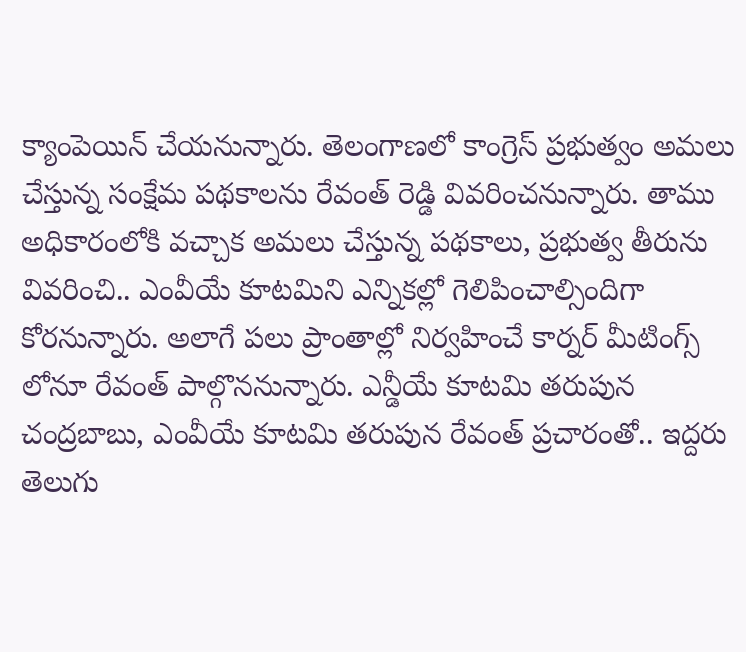క్యాంపెయిన్ చేయనున్నారు. తెలంగాణలో కాంగ్రెస్ ప్రభుత్వం అమలు చేస్తున్న సంక్షేమ పథకాలను రేవంత్ రెడ్డి వివరించనున్నారు. తాము అధికారంలోకి వచ్చాక అమలు చేస్తున్న పథకాలు, ప్రభుత్వ తీరును వివరించి.. ఎంవీయే కూటమిని ఎన్నికల్లో గెలిపించాల్సిందిగా కోరనున్నారు. అలాగే పలు ప్రాంతాల్లో నిర్వహించే కార్నర్ మీటింగ్స్ లోనూ రేవంత్ పాల్గొననున్నారు. ఎన్డీయే కూటమి తరుపున చంద్రబాబు, ఎంవీయే కూటమి తరుపున రేవంత్ ప్రచారంతో.. ఇద్దరు తెలుగు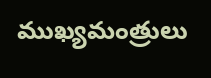ముఖ్యమంత్రులు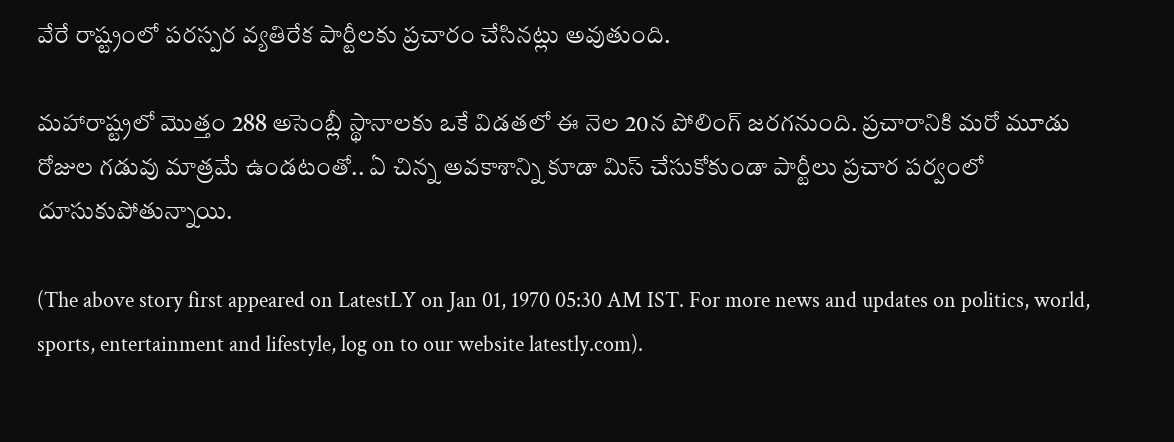వేరే రాష్ట్రంలో పరస్పర వ్యతిరేక పార్టీలకు ప్రచారం చేసినట్లు అవుతుంది.

మహారాష్ట్రలో మొత్తం 288 అసెంబ్లీ స్థానాలకు ఒకే విడతలో ఈ నెల 20న పోలింగ్ జరగనుంది. ప్రచారానికి మరో మూడు రోజుల గడువు మాత్రమే ఉండటంతో.. ఏ చిన్న అవకాశాన్ని కూడా మిస్ చేసుకోకుండా పార్టీలు ప్రచార పర్వంలో దూసుకుపోతున్నాయి.

(The above story first appeared on LatestLY on Jan 01, 1970 05:30 AM IST. For more news and updates on politics, world, sports, entertainment and lifestyle, log on to our website latestly.com).